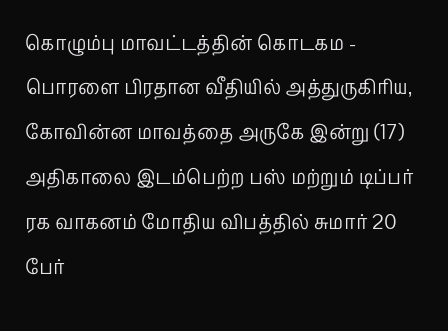கொழும்பு மாவட்டத்தின் கொடகம - பொரளை பிரதான வீதியில் அத்துருகிரிய, கோவின்ன மாவத்தை அருகே இன்று (17) அதிகாலை இடம்பெற்ற பஸ் மற்றும் டிப்பர் ரக வாகனம் மோதிய விபத்தில் சுமார் 20 பேர்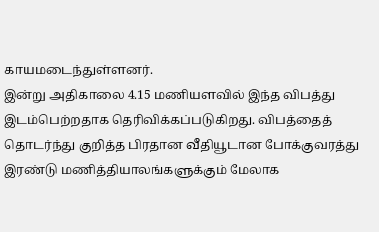காயமடைந்துள்ளனர்.
இன்று அதிகாலை 4.15 மணியளவில் இந்த விபத்து இடம்பெற்றதாக தெரிவிக்கப்படுகிறது. விபத்தைத் தொடர்ந்து குறித்த பிரதான வீதியூடான போக்குவரத்து இரண்டு மணித்தியாலங்களுக்கும் மேலாக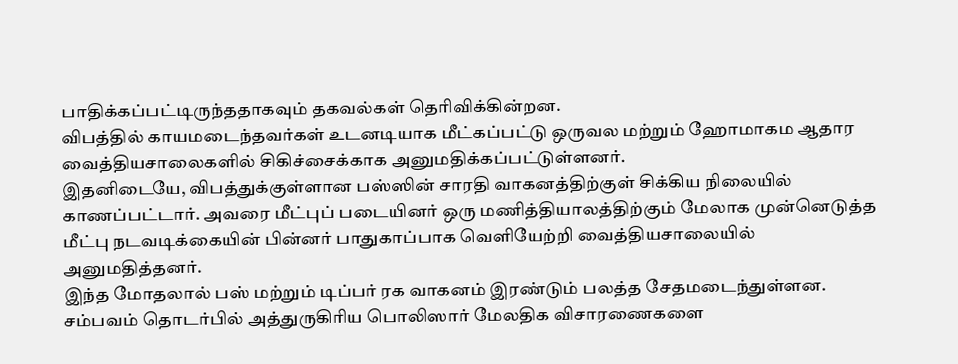பாதிக்கப்பட்டிருந்ததாகவும் தகவல்கள் தெரிவிக்கின்றன.
விபத்தில் காயமடைந்தவர்கள் உடனடியாக மீட்கப்பட்டு ஒருவல மற்றும் ஹோமாகம ஆதார வைத்தியசாலைகளில் சிகிச்சைக்காக அனுமதிக்கப்பட்டுள்ளனர்.
இதனிடையே, விபத்துக்குள்ளான பஸ்ஸின் சாரதி வாகனத்திற்குள் சிக்கிய நிலையில் காணப்பட்டார். அவரை மீட்புப் படையினர் ஒரு மணித்தியாலத்திற்கும் மேலாக முன்னெடுத்த மீட்பு நடவடிக்கையின் பின்னர் பாதுகாப்பாக வெளியேற்றி வைத்தியசாலையில் அனுமதித்தனர்.
இந்த மோதலால் பஸ் மற்றும் டிப்பர் ரக வாகனம் இரண்டும் பலத்த சேதமடைந்துள்ளன.
சம்பவம் தொடர்பில் அத்துருகிரிய பொலிஸார் மேலதிக விசாரணைகளை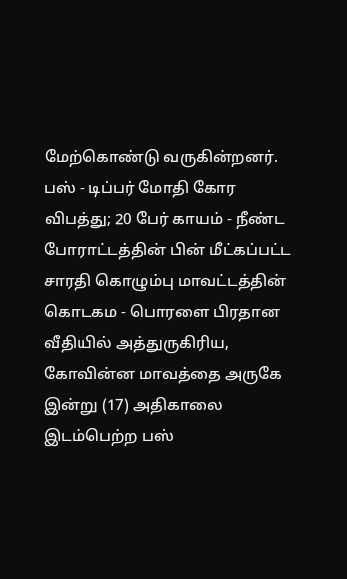மேற்கொண்டு வருகின்றனர்.
பஸ் - டிப்பர் மோதி கோர விபத்து; 20 பேர் காயம் - நீண்ட போராட்டத்தின் பின் மீட்கப்பட்ட சாரதி கொழும்பு மாவட்டத்தின் கொடகம - பொரளை பிரதான வீதியில் அத்துருகிரிய, கோவின்ன மாவத்தை அருகே இன்று (17) அதிகாலை இடம்பெற்ற பஸ்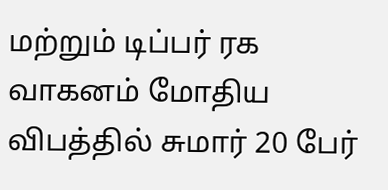மற்றும் டிப்பர் ரக வாகனம் மோதிய விபத்தில் சுமார் 20 பேர்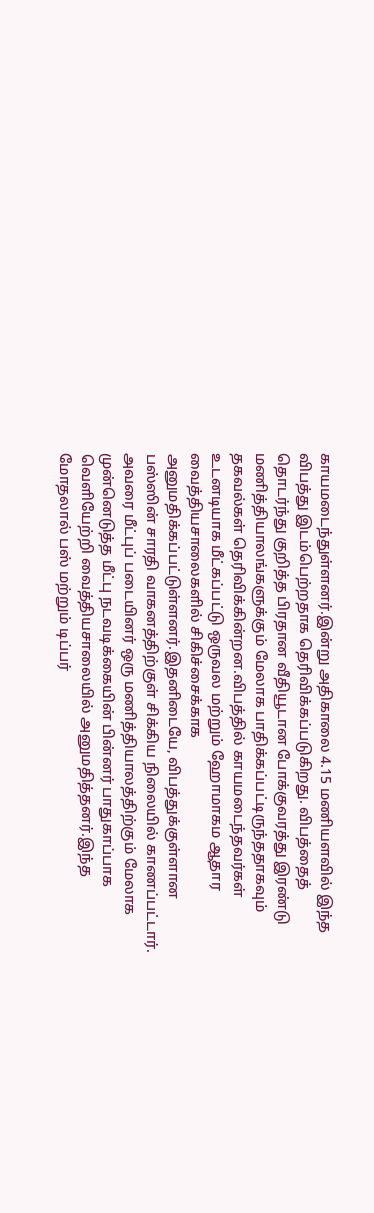காயமடைந்துள்ளனர்.இன்று அதிகாலை 4.15 மணியளவில் இந்த விபத்து இடம்பெற்றதாக தெரிவிக்கப்படுகிறது. விபத்தைத் தொடர்ந்து குறித்த பிரதான வீதியூடான போக்குவரத்து இரண்டு மணித்தியாலங்களுக்கும் மேலாக பாதிக்கப்பட்டிருந்ததாகவும் தகவல்கள் தெரிவிக்கின்றன.விபத்தில் காயமடைந்தவர்கள் உடனடியாக மீட்கப்பட்டு ஒருவல மற்றும் ஹோமாகம ஆதார வைத்தியசாலைகளில் சிகிச்சைக்காக அனுமதிக்கப்பட்டுள்ளனர்.இதனிடையே, விபத்துக்குள்ளான பஸ்ஸின் சாரதி வாகனத்திற்குள் சிக்கிய நிலையில் காணப்பட்டார். அவரை மீட்புப் படையினர் ஒரு மணித்தியாலத்திற்கும் மேலாக முன்னெடுத்த மீட்பு நடவடிக்கையின் பின்னர் பாதுகாப்பாக வெளியேற்றி வைத்தியசாலையில் அனுமதித்தனர்.இந்த மோதலால் பஸ் மற்றும் டிப்பர்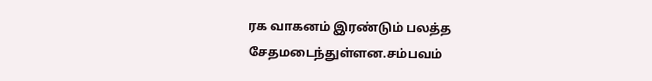ரக வாகனம் இரண்டும் பலத்த சேதமடைந்துள்ளன.சம்பவம்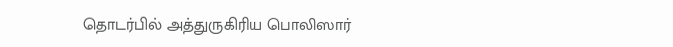தொடர்பில் அத்துருகிரிய பொலிஸார்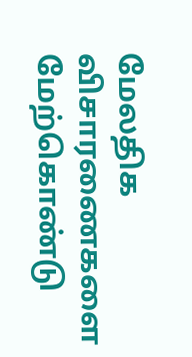மேலதிக விசாரணைகளை மேற்கொண்டு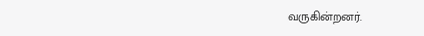வருகின்றனர்.